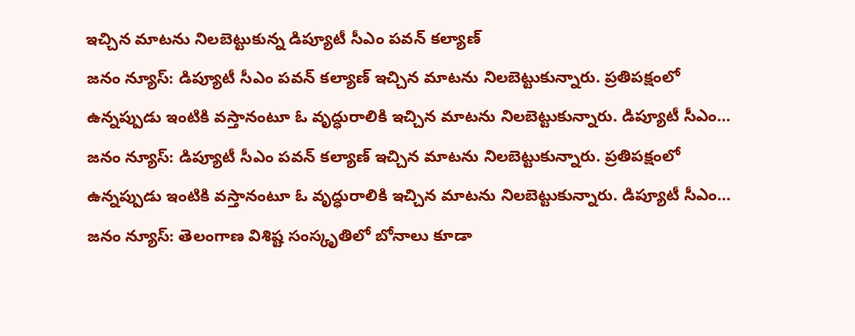ఇచ్చిన మాటను నిలబెట్టుకున్న డిప్యూటీ సీఎం పవన్ కల్యాణ్
జనం న్యూస్: డిప్యూటీ సీఎం పవన్ కల్యాణ్ ఇచ్చిన మాటను నిలబెట్టుకున్నారు. ప్రతిపక్షంలో ఉన్నప్పుడు ఇంటికి వస్తానంటూ ఓ వృద్ధురాలికి ఇచ్చిన మాటను నిలబెట్టుకున్నారు. డిప్యూటీ సీఎం…
జనం న్యూస్: డిప్యూటీ సీఎం పవన్ కల్యాణ్ ఇచ్చిన మాటను నిలబెట్టుకున్నారు. ప్రతిపక్షంలో ఉన్నప్పుడు ఇంటికి వస్తానంటూ ఓ వృద్ధురాలికి ఇచ్చిన మాటను నిలబెట్టుకున్నారు. డిప్యూటీ సీఎం…
జనం న్యూస్: తెలంగాణ విశిష్ట సంస్కృతిలో బోనాలు కూడా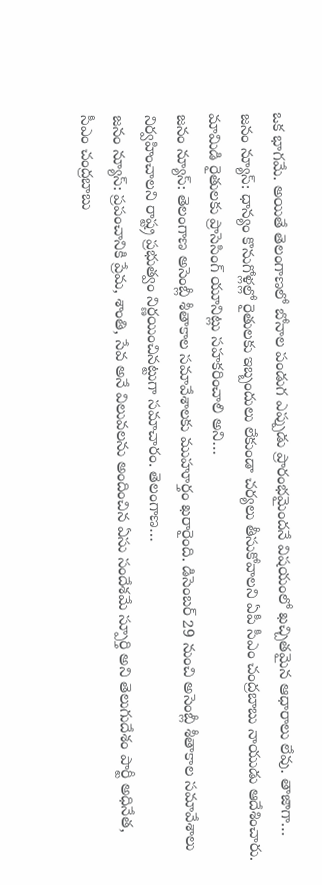ఒక భాగమే. అయితే తెలంగాణలో బోనాల పండుగ ఎప్పుడు ప్రారంభమైందనే విషయంలో ఖచ్చితమైన ఆధారాలు లేవు. తాజాగా…
జనం న్యూస్: ధాన్యం కొనుగోళ్లల్లో రైతులకు ఇబ్బందులు లేకుండా చర్యలు తీసుకోవాలని ఏపీ సీఎం చంద్రబాబు నాయుడు ఆదేశించారు. మామిడి రైతులకు ప్రాసెసింగ్ యూనిట్లు సహకరించాలి అని…
జనం న్యూస్: తెలంగాణ అసెంబ్లీ శీతాకాల సమావేశాలకు ముహూర్తం ఖరారైంది. డిసెంబర్ 29 నుంచి అసెంబ్లీ శీతాకాల సమావేశాలు నిర్వహించాలని రాష్ట్ర ప్రభుత్వం నిర్ణయించినట్టుగా సమాచారం. తెలంగాణ…
జనం న్యూస్: ప్రపంచానికి ప్రేమ, శాంతి, సేవ అనే విలువలను అందించిన ఏసు సందేశమే స్పూర్తి అని తెలుగుదేశం పార్టీ అధినేత, సీఎం చంద్రబాబు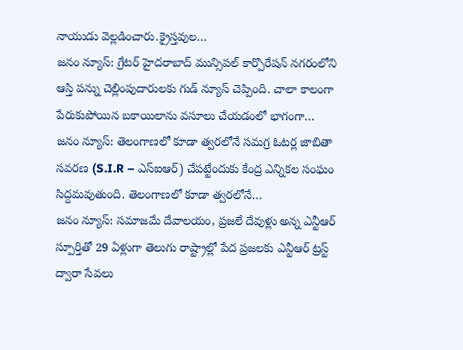నాయుడు వెల్లడించారు.క్రైస్తవుల…
జనం న్యూస్: గ్రేటర్ హైదరాబాద్ మున్సిపల్ కార్పొరేషన్ నగరంలోని ఆస్తి పన్ను చెల్లింపుదారులకు గుడ్ న్యూస్ చెప్పింది. చాలా కాలంగా పేరుకుపోయిన బకాయిలాను వసూలు చేయడంలో భాగంగా…
జనం న్యూస్: తెలంగాణలో కూడా త్వరలోనే సమగ్ర ఓటర్ల జాబితా సవరణ (S.I.R – ఎస్ఐఆర్) చేపట్టేందుకు కేంద్ర ఎన్నికల సంఘం సిద్దమవుతుంది. తెలంగాణలో కూడా త్వరలోనే…
జనం న్యూస్: సమాజమే దేవాలయం, ప్రజలే దేవుళ్లు అన్న ఎన్టీఆర్ స్పూర్తితో 29 ఏళ్లుగా తెలుగు రాష్ట్రాల్లో పేద ప్రజలకు ఎన్టీఆర్ ట్రస్ట్ ద్వారా సేవలు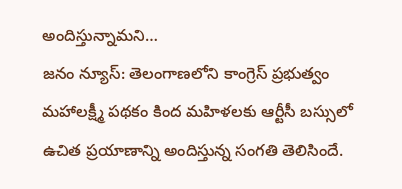అందిస్తున్నామని…
జనం న్యూస్: తెలంగాణలోని కాంగ్రెస్ ప్రభుత్వం మహాలక్ష్మీ పథకం కింద మహిళలకు ఆర్టీసీ బస్సులో ఉచిత ప్రయాణాన్ని అందిస్తున్న సంగతి తెలిసిందే.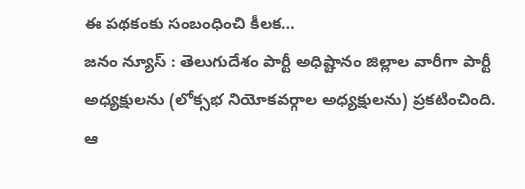ఈ పథకంకు సంబంధించి కీలక…
జనం న్యూస్ : తెలుగుదేశం పార్టీ అధిష్టానం జిల్లాల వారీగా పార్టీ అధ్యక్షులను (లోక్సభ నియోకవర్గాల అధ్యక్షులను) ప్రకటించింది. ఆ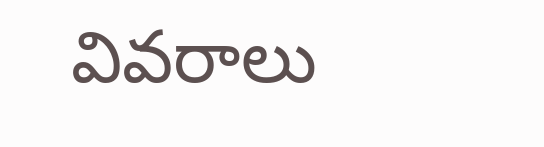వివరాలు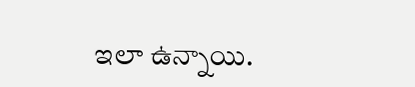ఇలా ఉన్నాయి.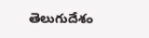తెలుగుదేశం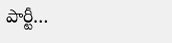పార్టీ…